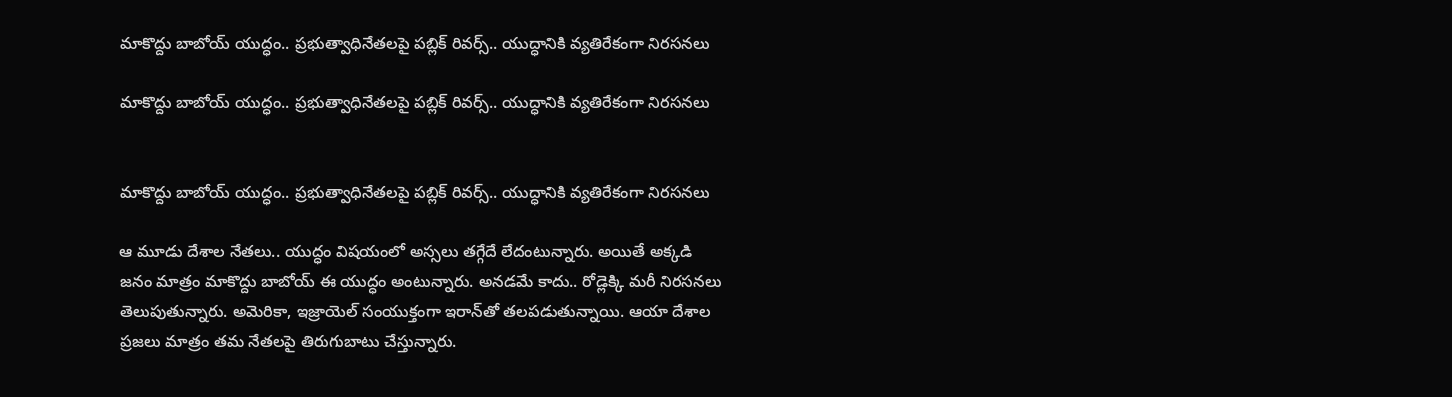మాకొద్దు బాబోయ్‌ యుద్ధం.. ప్రభుత్వాధినేతలపై పబ్లిక్‌ రివర్స్‌.. యుద్ధానికి వ్యతిరేకంగా నిరసనలు

మాకొద్దు బాబోయ్‌ యుద్ధం.. ప్రభుత్వాధినేతలపై పబ్లిక్‌ రివర్స్‌.. యుద్ధానికి వ్యతిరేకంగా నిరసనలు


మాకొద్దు బాబోయ్‌ యుద్ధం.. ప్రభుత్వాధినేతలపై పబ్లిక్‌ రివర్స్‌.. యుద్ధానికి వ్యతిరేకంగా నిరసనలు

ఆ మూడు దేశాల నేతలు.. యుద్ధం విషయంలో అస్సలు తగ్గేదే లేదంటున్నారు. అయితే అక్కడి జనం మాత్రం మాకొద్దు బాబోయ్‌ ఈ యుద్ధం అంటున్నారు. అనడమే కాదు.. రోడ్లెక్కి మరీ నిరసనలు తెలుపుతున్నారు. అమెరికా, ఇజ్రాయెల్‌ సంయుక్తంగా ఇరాన్‌తో తలపడుతున్నాయి. ఆయా దేశాల ప్రజలు మాత్రం తమ నేతలపై తిరుగుబాటు చేస్తున్నారు.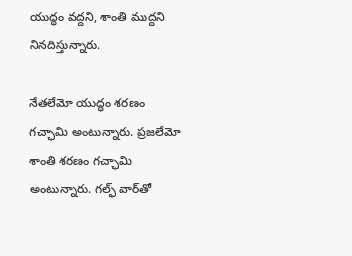యుద్ధం వద్దని, శాంతి ముద్దని నినదిస్తున్నారు.

నేతలేమో యుద్ధం శరణం గచ్ఛామి అంటున్నారు. ప్రజలేమో శాంతి శరణం గచ్ఛామి అంటున్నారు. గల్ఫ్‌ వార్‌తో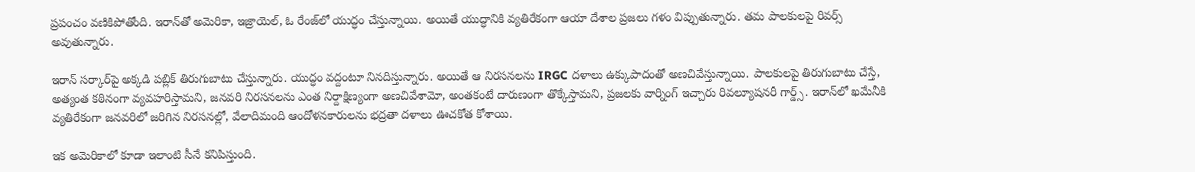ప్రపంచం వణికిపోతోంది. ఇరాన్‌తో అమెరికా, ఇజ్రాయెల్‌, ఓ రేంజ్‌లో యుద్ధం చేస్తున్నాయి. అయితే యుద్ధానికి వ్యతిరేకంగా ఆయా దేశాల ప్రజలు గళం విప్పుతున్నారు. తమ పాలకులపై రివర్స్‌ అవుతున్నారు.

ఇరాన్‌ సర్కార్‌పై అక్కడి పబ్లిక్‌ తిరుగుబాటు చేస్తున్నారు. యుద్ధం వద్దంటూ నినదిస్తున్నారు. అయితే ఆ నిరసనలను IRGC దళాలు ఉక్కుపాదంతో అణచివేస్తున్నాయి. పాలకులపై తిరుగుబాటు చేస్తే, అత్యంత కఠినంగా వ్యవహరిస్తామని, జనవరి నిరసనలను ఎంత నిర్దాక్షిణ్యంగా అణచివేశామో, అంతకంటే దారుణంగా తొక్కేస్తామని, ప్రజలకు వార్నింగ్‌ ఇచ్చారు రివల్యూషనరీ గార్డ్స్‌. ఇరాన్‌లో ఖమేనీకి వ్యతిరేకంగా జనవరిలో జరిగిన నిరసనల్లో, వేలాదిమంది ఆందోళనకారులను భద్రతా దళాలు ఊచకోత కోశాయి.

ఇక అమెరికాలో కూడా ఇలాంటి సీనే కనిపిస్తుంది.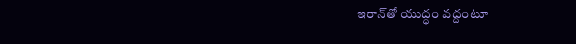ఇరాన్‌తో యుద్ధం వద్దంటూ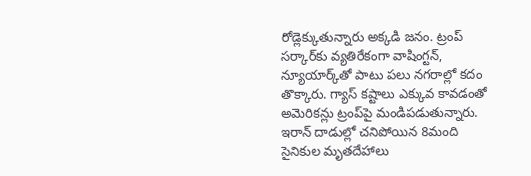రోడ్లెక్కుతున్నారు అక్కడి జనం. ట్రంప్‌ సర్కార్‌కు వ్యతిరేకంగా వాషింగ్టన్‌, న్యూయార్క్‌తో పాటు పలు నగరాల్లో కదం తొక్కారు. గ్యాస్‌ కష్టాలు ఎక్కువ కావడంతో అమెరికన్లు ట్రంప్‌పై మండిపడుతున్నారు. ఇరాన్‌ దాడుల్లో చనిపోయిన 8మంది సైనికుల మృతదేహాలు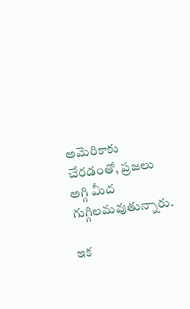అమెరికాకు చేరడంతో, ప్రజలు అగ్గి మీద గుగ్గిలమవుతున్నారు.

ఇక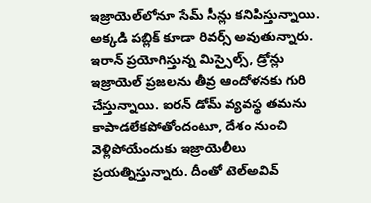ఇజ్రాయెల్‌లోనూ సేమ్‌ సీన్లు కనిపిస్తున్నాయి. అక్కడి పబ్లిక్‌ కూడా రివర్స్‌ అవుతున్నారు. ఇరాన్‌ ప్రయోగిస్తున్న మిస్సైల్స్‌, డ్రోన్లు ఇజ్రాయెల్‌ ప్రజలను తీవ్ర ఆందోళనకు గురి చేస్తున్నాయి. ఐరన్‌ డోమ్‌ వ్యవస్థ తమను కాపాడలేకపోతోందంటూ, దేశం నుంచి వెళ్లిపోయేందుకు ఇజ్రాయెలీలు ప్రయత్నిస్తున్నారు. దీంతో టెల్‌అవివ్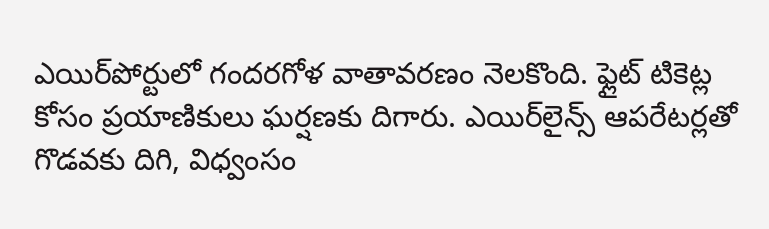ఎయిర్‌పోర్టులో గందరగోళ వాతావరణం నెలకొంది. ఫ్లైట్‌ టికెట్ల కోసం ప్రయాణికులు ఘర్షణకు దిగారు. ఎయిర్‌లైన్స్‌ ఆపరేటర్లతో గొడవకు దిగి, విధ్వంసం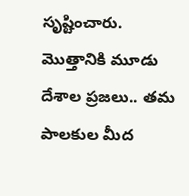సృష్టించారు. మొత్తానికి మూడు దేశాల ప్రజలు.. తమ పాలకుల మీద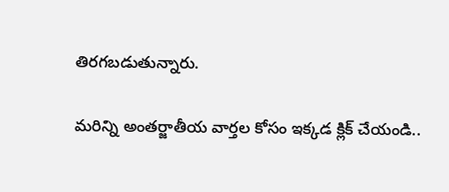తిరగబడుతున్నారు.

మరిన్ని అంతర్జాతీయ వార్తల కోసం ఇక్కడ క్లిక్ చేయండి..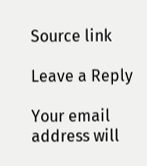Source link

Leave a Reply

Your email address will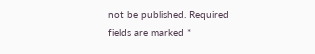not be published. Required fields are marked *